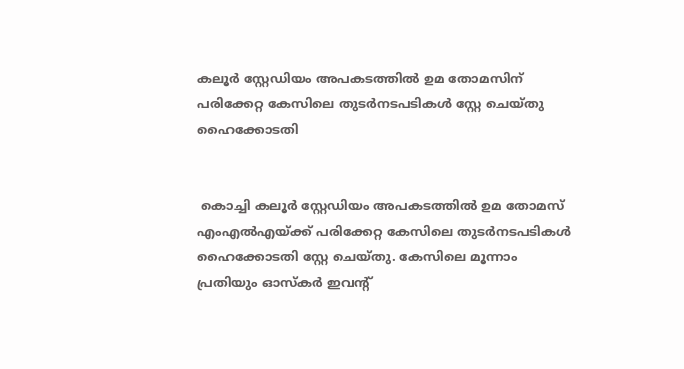കലൂർ സ്റ്റേഡിയം അപകടത്തിൽ ഉമ തോമസിന് പരിക്കേറ്റ കേസിലെ തുടർനടപടികൾ സ്റ്റേ ചെയ്തു ഹൈക്കോടതി


 കൊച്ചി കലൂർ സ്റ്റേഡിയം അപകടത്തിൽ ഉമ തോമസ് എംഎൽഎയ്ക്ക് പരിക്കേറ്റ കേസിലെ തുടർനടപടികൾ ഹൈക്കോടതി സ്റ്റേ ചെയ്തു. കേസിലെ മൂന്നാം പ്രതിയും ഓസ്കർ ഇവൻ്റ്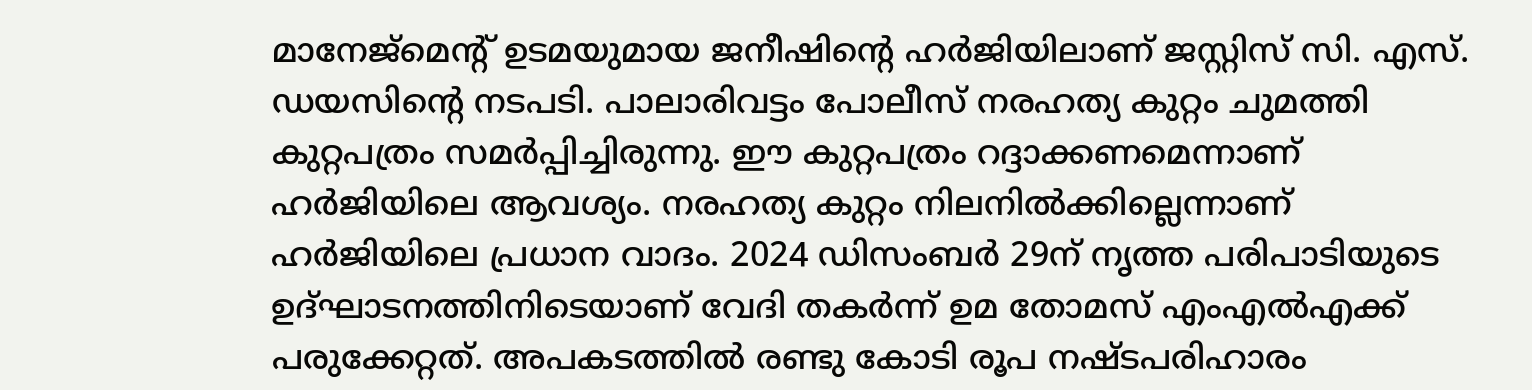മാനേജ്മെൻ്റ് ഉടമയുമായ ജനീഷിന്റെ ഹർജിയിലാണ് ജസ്റ്റിസ് സി. എസ്. ഡയസിൻ്റെ നടപടി. പാലാരിവട്ടം പോലീസ് നരഹത്യ കുറ്റം ചുമത്തി കുറ്റപത്രം സമർപ്പിച്ചിരുന്നു. ഈ കുറ്റപത്രം റദ്ദാക്കണമെന്നാണ് ഹർജിയിലെ ആവശ്യം. നരഹത്യ കുറ്റം നിലനിൽക്കില്ലെന്നാണ് ഹർജിയിലെ പ്രധാന വാദം. 2024 ഡിസംബർ 29ന് നൃത്ത പരിപാടിയുടെ ഉദ്ഘാടനത്തിനിടെയാണ് വേദി തകർന്ന് ഉമ തോമസ് എംഎൽഎക്ക് പരുക്കേറ്റത്. അപകടത്തിൽ രണ്ടു കോടി രൂപ നഷ്ടപരിഹാരം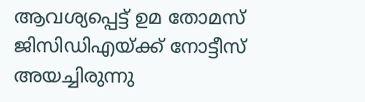ആവശ്യപ്പെട്ട് ഉമ തോമസ് ജിസിഡിഎയ്ക്ക് നോട്ടീസ് അയച്ചിരുന്നു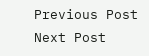Previous Post Next Post